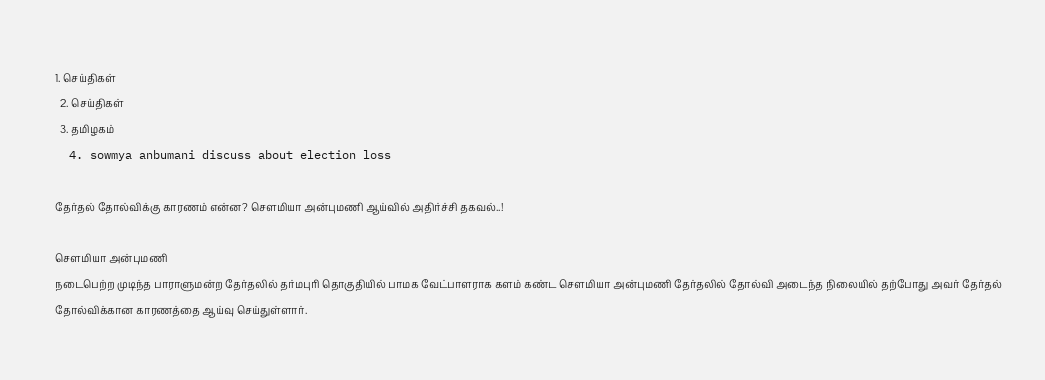1. செய்திகள்
  2. செய்திகள்
  3. த‌மிழக‌ம்
  4. sowmya anbumani discuss about election loss

தேர்தல் தோல்விக்கு காரணம் என்ன? செளமியா அன்புமணி ஆய்வில் அதிர்ச்சி தகவல்..!

சௌமியா அன்புமணி
நடைபெற்ற முடிந்த பாராளுமன்ற தேர்தலில் தர்மபுரி தொகுதியில் பாமக வேட்பாளராக களம் கண்ட சௌமியா அன்புமணி தேர்தலில் தோல்வி அடைந்த நிலையில் தற்போது அவர் தேர்தல் தோல்விக்கான காரணத்தை ஆய்வு செய்துள்ளார்.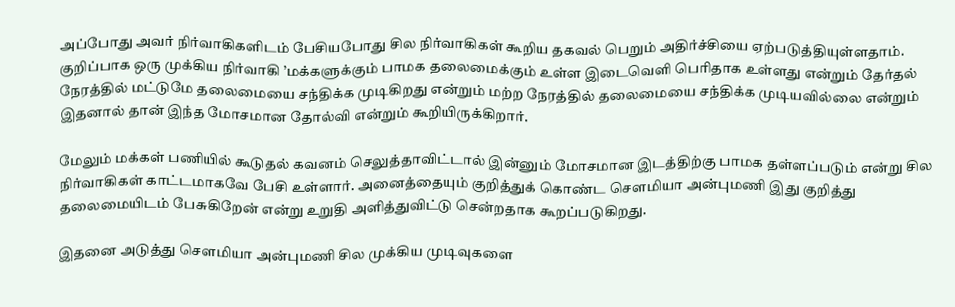அப்போது அவர் நிர்வாகிகளிடம் பேசியபோது சில நிர்வாகிகள் கூறிய தகவல் பெறும் அதிர்ச்சியை ஏற்படுத்தியுள்ளதாம். குறிப்பாக ஒரு முக்கிய நிர்வாகி ’மக்களுக்கும் பாமக தலைமைக்கும் உள்ள இடைவெளி பெரிதாக உள்ளது என்றும் தேர்தல் நேரத்தில் மட்டுமே தலைமையை சந்திக்க முடிகிறது என்றும் மற்ற நேரத்தில் தலைமையை சந்திக்க முடியவில்லை என்றும் இதனால் தான் இந்த மோசமான தோல்வி என்றும் கூறியிருக்கிறார்.

மேலும் மக்கள் பணியில் கூடுதல் கவனம் செலுத்தாவிட்டால் இன்னும் மோசமான இடத்திற்கு பாமக தள்ளப்படும் என்று சில நிர்வாகிகள் காட்டமாகவே பேசி உள்ளார். அனைத்தையும் குறித்துக் கொண்ட சௌமியா அன்புமணி இது குறித்து தலைமையிடம் பேசுகிறேன் என்று உறுதி அளித்துவிட்டு சென்றதாக கூறப்படுகிறது.

இதனை அடுத்து சௌமியா அன்புமணி சில முக்கிய முடிவுகளை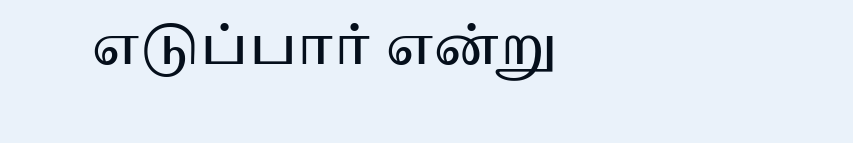எடுப்பார் என்று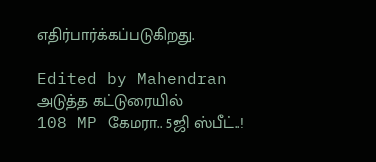எதிர்பார்க்கப்படுகிறது.

Edited by Mahendran
அடுத்த கட்டுரையில்
108 MP கேமரா.. 5ஜி ஸ்பீட்..!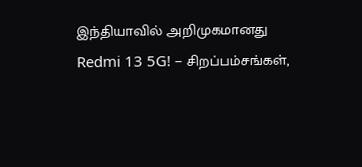இந்தியாவில் அறிமுகமானது Redmi 13 5G! – சிறப்பம்சங்கள்,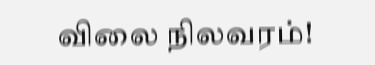விலை நிலவரம்!